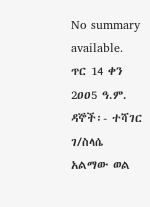No summary available.
ጥር 14 ቀን 2ዐዐ5 ዓ.ም.
ዳኞች፡- ተሻገር ገ/ስላሴ አልማው ወል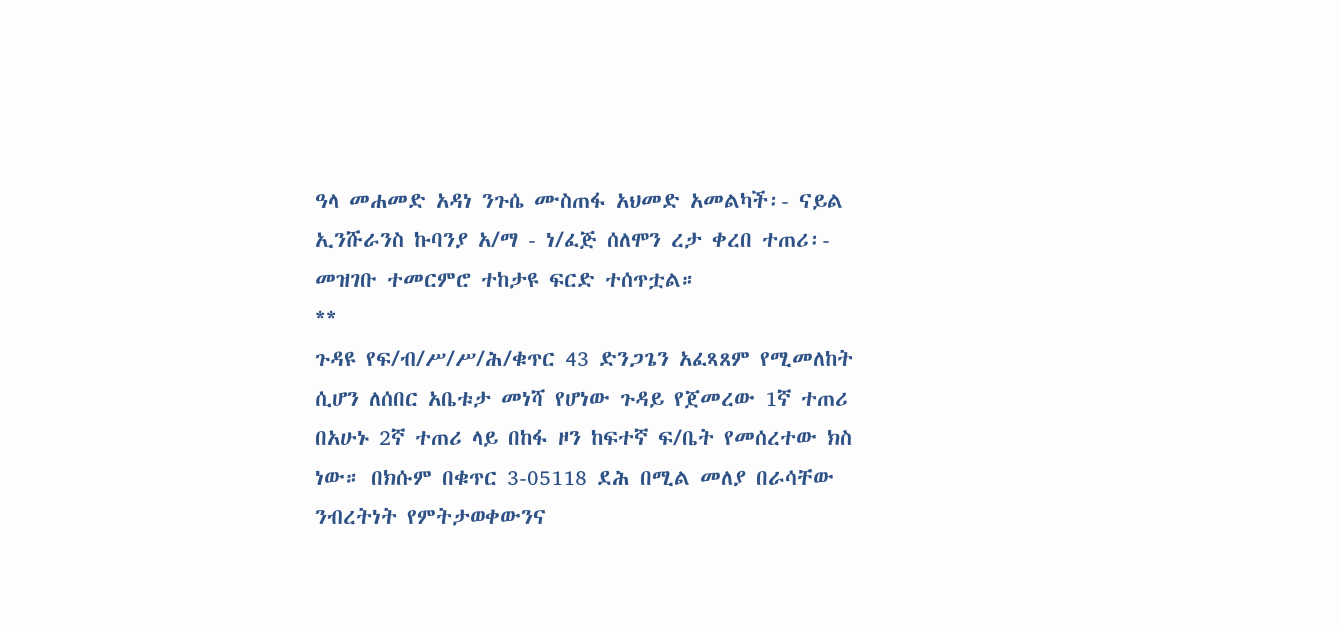ዓላ መሐመድ አዳነ ንጉሴ ሙስጠፋ አህመድ አመልካች፡- ናይል ኢንሹራንስ ኩባንያ አ/ማ - ነ/ፈጅ ሰለሞን ረታ ቀረበ ተጠሪ፡-
መዝገቡ ተመርምሮ ተከታዩ ፍርድ ተሰጥቷል።
**
ጉዳዩ የፍ/ብ/ሥ/ሥ/ሕ/ቁጥር 43 ድንጋጌን አፈጻጸም የሚመለከት ሲሆን ለሰበር አቤቱታ መነሻ የሆነው ጉዳይ የጀመረው 1ኛ ተጠሪ በአሁኑ 2ኛ ተጠሪ ላይ በከፋ ዞን ከፍተኛ ፍ/ቤት የመሰረተው ክስ ነው። በክሱም በቁጥር 3-05118 ደሕ በሚል መለያ በራሳቸው ንብረትነት የምትታወቀውንና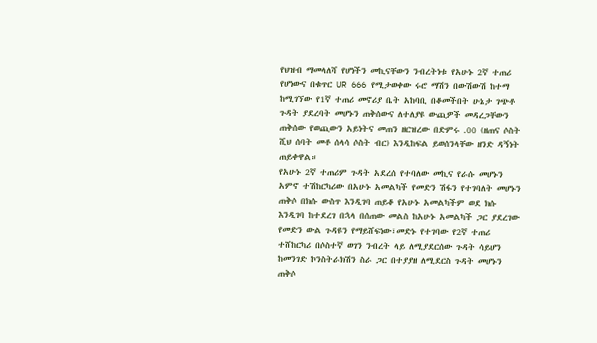የህዝብ ማመላለሻ የሆነችን መኪናቸውን ንብረትነቱ የአሁኑ 2ኛ ተጠሪ የሆነውና በቁጥር UR 666 የሚታወቀው ሩሮ ማሽን በውሽውሽ ከተማ ከሚገኘው የ1ኛ ተጠሪ መኖሪያ ቤት አከባቢ በቆመችበት ሁኔታ ገጭቶ ጉዳት ያደረባት መሆኑን ጠቅሰውና ለተለያዩ ውጪዎች መዳረጋቸውን ጠቅሰው የወጪውን አይነትና መጠን ዘርዝረው በድምሩ .00 (ዘጠና ሶስት ሺህ ሰባት መቶ ሰላሳ ሶስት ብር) እንዲከፍል ይወሰንላቸው ዘንድ ዳኝነት ጠይቀዋል።
የአሁኑ 2ኛ ተጠሪም ጉዳት አደረሰ የተባለው መኪና የራሱ መሆኑን አምኖ ተሽከርካሪው በአሁኑ አመልካች የመድን ሽፋን የተገባለት መሆኑን ጠቅሶ በክሱ ውስጥ እንዲገባ ጠይቆ የአሁኑ አመልካችም ወደ ክሱ እንዲገባ ከተደረገ በኋላ በሰጠው መልስ ከአሁኑ አመልካች ጋር ያደረገው የመድን ውል ጉዳዩን የማይሸፍነው፣መድኑ የተገባው የ2ኛ ተጠሪ ተሸከርካሪ በሶስተኛ ወገን ንብረት ላይ ለሚያደርሰው ጉዳት ሳይሆን ከመንገድ ኮንስትራክሽን ስራ ጋር በተያያዘ ለሚደርስ ጉዳት መሆኑን ጠቅሶ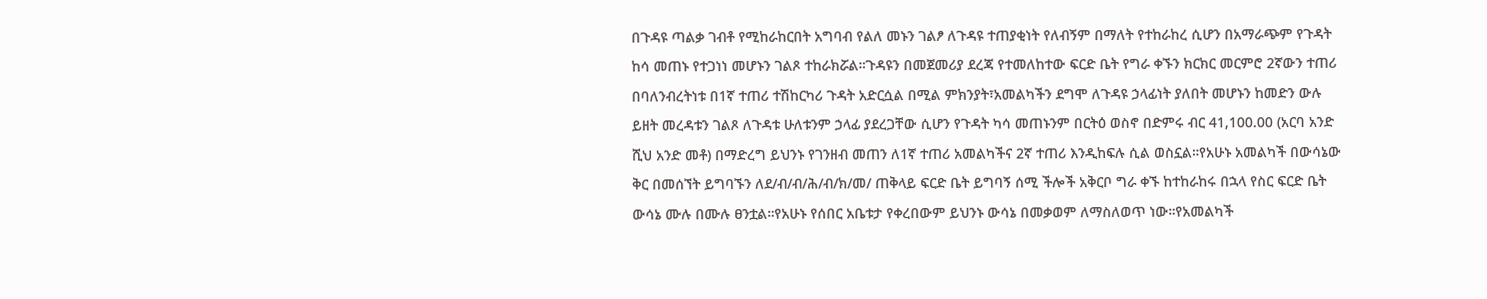በጉዳዩ ጣልቃ ገብቶ የሚከራከርበት አግባብ የልለ መኑን ገልፆ ለጉዳዩ ተጠያቂነት የለብኝም በማለት የተከራከረ ሲሆን በአማራጭም የጉዳት ከሳ መጠኑ የተጋነነ መሆኑን ገልጾ ተከራክሯል።ጉዳዩን በመጀመሪያ ደረጃ የተመለከተው ፍርድ ቤት የግራ ቀኙን ክርክር መርምሮ 2ኛውን ተጠሪ በባለንብረትነቱ በ1ኛ ተጠሪ ተሽከርካሪ ጉዳት አድርሷል በሚል ምክንያት፣አመልካችን ደግሞ ለጉዳዩ ኃላፊነት ያለበት መሆኑን ከመድን ውሉ ይዘት መረዳቱን ገልጾ ለጉዳቱ ሁለቱንም ኃላፊ ያደረጋቸው ሲሆን የጉዳት ካሳ መጠኑንም በርትዕ ወስኖ በድምሩ ብር 41,100.00 (አርባ አንድ ሺህ አንድ መቶ) በማድረግ ይህንኑ የገንዘብ መጠን ለ1ኛ ተጠሪ አመልካችና 2ኛ ተጠሪ እንዲከፍሉ ሲል ወስኗል።የአሁኑ አመልካች በውሳኔው ቅር በመሰኘት ይግባኙን ለደ/ብ/ብ/ሕ/ብ/ክ/መ/ ጠቅላይ ፍርድ ቤት ይግባኝ ሰሚ ችሎች አቅርቦ ግራ ቀኙ ከተከራከሩ በኋላ የስር ፍርድ ቤት ውሳኔ ሙሉ በሙሉ ፀንቷል።የአሁኑ የሰበር አቤቱታ የቀረበውም ይህንኑ ውሳኔ በመቃወም ለማስለወጥ ነው።የአመልካች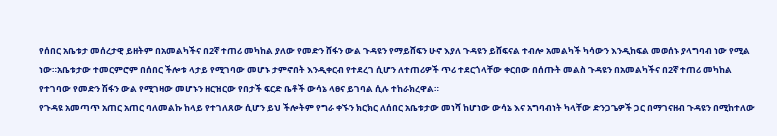የሰበር አቤቱታ መሰረታዊ ይዘትም በአመልካችና በ2ኛ ተጠሪ መካከል ያለው የመድን ሸፋን ውል ጉዳዩን የማይሸፍን ሁኖ እያለ ጉዳዩን ይሸፍናል ተብሎ አመልካች ካሳውን እንዲከፍል መወሰኑ ያላግባብ ነው የሚል ነው።አቤቱታው ተመርምሮም በሰበር ችሎቱ ላታይ የሚገባው መሆኑ ታምኖበት እንዲቀርብ የተደረገ ሲሆን ለተጠሪዎች ጥሪ ተደርጎላቸው ቀርበው በሰጡት መልስ ጉዳዩን በአመልካችና በ2ኛ ተጠሪ መካከል የተገባው የመድን ሽፋን ውል የሚገዛው መሆኑን ዘርዝርው የበታች ፍርድ ቤቶች ውሳኔ ላፀና ይገባል ሲሉ ተከራክረዋል።
የጉዳዩ አመጣጥ አጠር አጠር ባለመልኩ ከላይ የተገለጸው ሲሆን ይህ ችሎትም የግራ ቀኙን ክርክር ለሰበር አቤቱታው መነሻ ከሆነው ውሳኔ እና አግባብነት ካላቸው ድንጋጌዎች ጋር በማገናዘብ ጉዳዩን በሚከተለው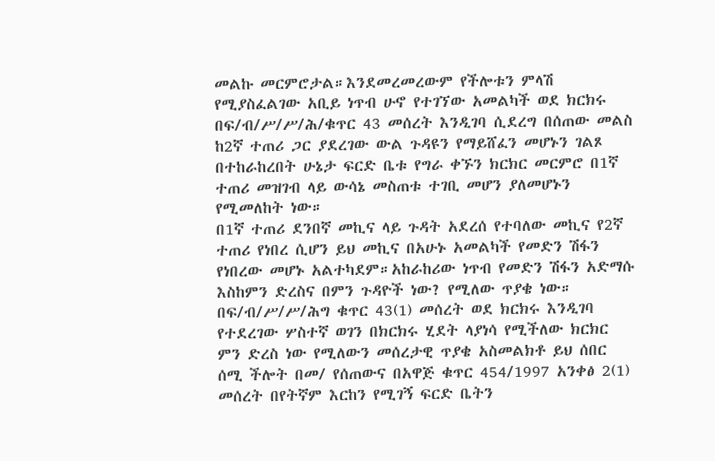መልኩ መርምሮታል።እንደመረመረውም የችሎቱን ምላሽ የሚያስፈልገው አቢይ ነጥብ ሁኖ የተገኘው አመልካች ወደ ክርክሩ በፍ/ብ/ሥ/ሥ/ሕ/ቁጥር 43 መሰረት እንዲገባ ሲደረግ በሰጠው መልስ ከ2ኛ ተጠሪ ጋር ያደረገው ውል ጉዳዩን የማይሸፈን መሆኑን ገልጾ በተከራከረበት ሁኔታ ፍርድ ቤቱ የግራ ቀኙን ክርክር መርምሮ በ1ኛ ተጠሪ መዝገብ ላይ ውሳኔ መስጠቱ ተገቢ መሆን ያለመሆኑን የሚመለከት ነው።
በ1ኛ ተጠሪ ደንበኛ መኪና ላይ ጉዳት አደረሰ የተባለው መኪና የ2ኛ ተጠሪ የነበረ ሲሆን ይህ መኪና በአሁኑ አመልካች የመድን ሽፋን የነበረው መሆኑ አልተካደም።አከራከሪው ነጥብ የመድን ሽፋን አድማሱ እስከምን ድረስና በምን ጉዳዮች ነው? የሚለው ጥያቄ ነው።
በፍ/ብ/ሥ/ሥ/ሕግ ቁጥር 43(1) መሰረት ወደ ክርክሩ እንዲገባ የተደረገው ሦስተኛ ወገን በክርክሩ ሂደት ላያነሳ የሚችለው ክርክር ምን ድረስ ነው የሚለውን መሰረታዊ ጥያቄ አስመልክቶ ይህ ሰበር ሰሚ ችሎት በመ/ የሰጠውና በአዋጅ ቁጥር 454/1997 አንቀፅ 2(1) መሰረት በየትኛም እርከን የሚገኝ ፍርድ ቤትን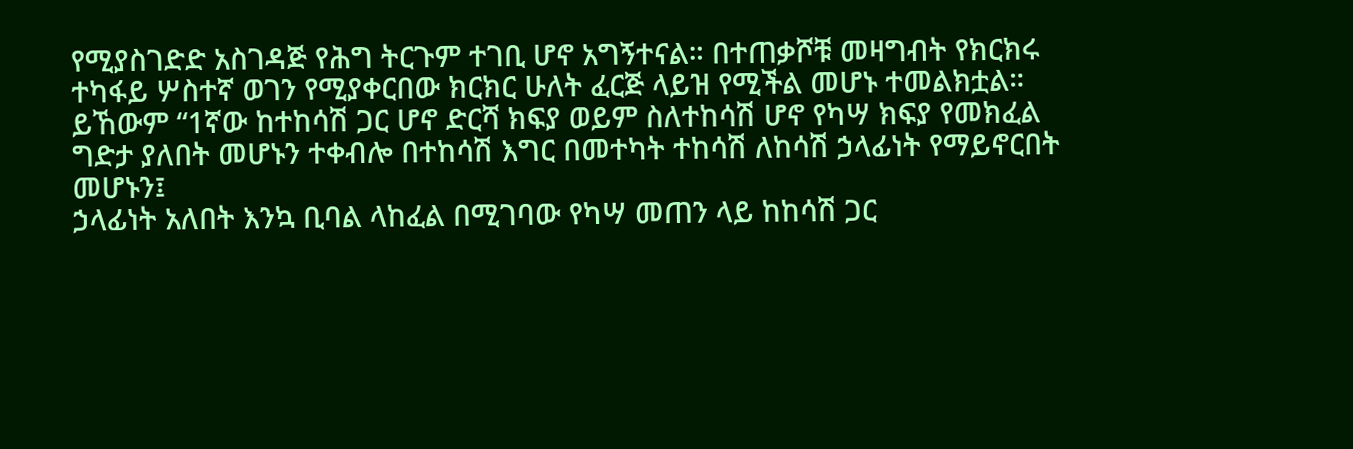የሚያስገድድ አስገዳጅ የሕግ ትርጉም ተገቢ ሆኖ አግኝተናል። በተጠቃሾቹ መዛግብት የክርክሩ ተካፋይ ሦስተኛ ወገን የሚያቀርበው ክርክር ሁለት ፈርጅ ላይዝ የሚችል መሆኑ ተመልክቷል። ይኸውም “1ኛው ከተከሳሽ ጋር ሆኖ ድርሻ ክፍያ ወይም ስለተከሳሽ ሆኖ የካሣ ክፍያ የመክፈል ግድታ ያለበት መሆኑን ተቀብሎ በተከሳሽ እግር በመተካት ተከሳሽ ለከሳሽ ኃላፊነት የማይኖርበት መሆኑን፤
ኃላፊነት አለበት እንኳ ቢባል ላከፈል በሚገባው የካሣ መጠን ላይ ከከሳሽ ጋር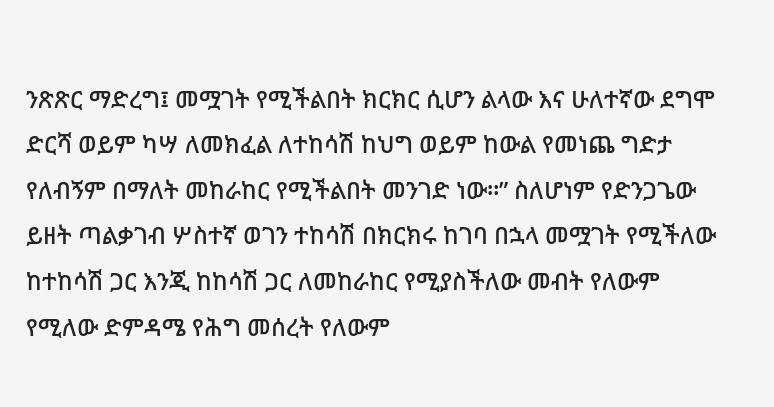ንጽጽር ማድረግ፤ መሟገት የሚችልበት ክርክር ሲሆን ልላው እና ሁለተኛው ደግሞ ድርሻ ወይም ካሣ ለመክፈል ለተከሳሽ ከህግ ወይም ከውል የመነጨ ግድታ የለብኝም በማለት መከራከር የሚችልበት መንገድ ነው።” ስለሆነም የድንጋጌው ይዘት ጣልቃገብ ሦስተኛ ወገን ተከሳሽ በክርክሩ ከገባ በኋላ መሟገት የሚችለው ከተከሳሽ ጋር እንጂ ከከሳሽ ጋር ለመከራከር የሚያስችለው መብት የለውም የሚለው ድምዳሜ የሕግ መሰረት የለውም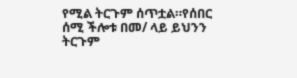የሚል ትርጉም ሰጥቷል።የሰበር ሰሚ ችሎቱ በመ/ ላይ ይህንን ትርጉም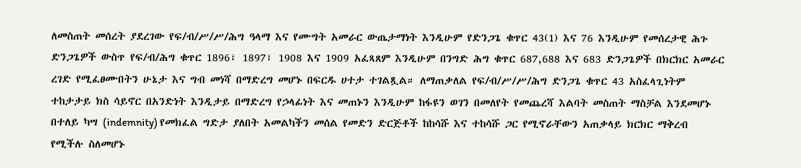ለመስጠት መሰረት ያደረገው የፍ/ብ/ሥ/ሥ/ሕግ ዓላማ እና የሙግት አመራር ውጤታማነት እንዲሁም የድንጋጌ ቁጥር 43(1) እና 76 እንዲሁም የመሰረታዊ ሕጉ ድንጋጌዎች ውስጥ የፍ/ብ/ሕግ ቁጥር 1896፣ 1897፣ 1908 እና 1909 አፈጻጸም እንዲሁም በንግድ ሕግ ቁጥር 687,688 እና 683 ድንጋጌዎች በክርክር አመራር ረገድ የሚፈፀሙበትን ሁኔታ እና ግብ መነሻ በማድረግ መሆኑ በፍርዱ ሀተታ ተገልጿል። ለማጠቃለል የፍ/ብ/ሥ/ሥ/ሕግ ድንጋጌ ቁጥር 43 አስፈላጊነትም ተከታታይ ክስ ሳይኖር በአንድነት እንዲታይ በማድረግ የኃላፊነት እና መጠኑን እንዲሁም ከፋዩን ወገን በመለየት የመጨረሻ እልባት መስጠት ማስቻል እንደመሆኑ በተለይ ካሣ (indemnity) የመክፈል ግድታ ያለበት አመልካችን መሰል የመድን ድርጅቶች ከከሳሹ እና ተከሳሹ ጋር የሚኖራቸውን አጠቃላይ ክርክር ማቅረብ የሚችሉ ስለመሆኑ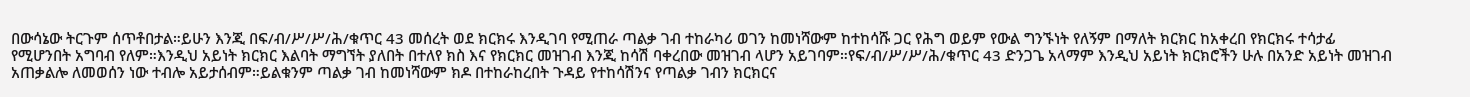በውሳኔው ትርጉም ሰጥቶበታል።ይሁን እንጂ በፍ/ብ/ሥ/ሥ/ሕ/ቁጥር 43 መሰረት ወደ ክርክሩ እንዲገባ የሚጠራ ጣልቃ ገብ ተከራካሪ ወገን ከመነሻውም ከተከሳሹ ጋር የሕግ ወይም የውል ግንኙነት የለኝም በማለት ክርክር ከአቀረበ የክርክሩ ተሳታፊ የሚሆንበት አግባብ የለም።እንዲህ አይነት ክርክር እልባት ማግኘት ያለበት በተለየ ክስ እና የክርክር መዝገብ እንጂ ከሳሽ ባቀረበው መዝገብ ላሆን አይገባም።የፍ/ብ/ሥ/ሥ/ሕ/ቁጥር 43 ድንጋጌ አላማም እንዲህ አይነት ክርክሮችን ሁሉ በአንድ አይነት መዝገብ አጠቃልሎ ለመወሰን ነው ተብሎ አይታሰብም።ይልቁንም ጣልቃ ገብ ከመነሻውም ክዶ በተከራከረበት ጉዳይ የተከሳሽንና የጣልቃ ገብን ክርክርና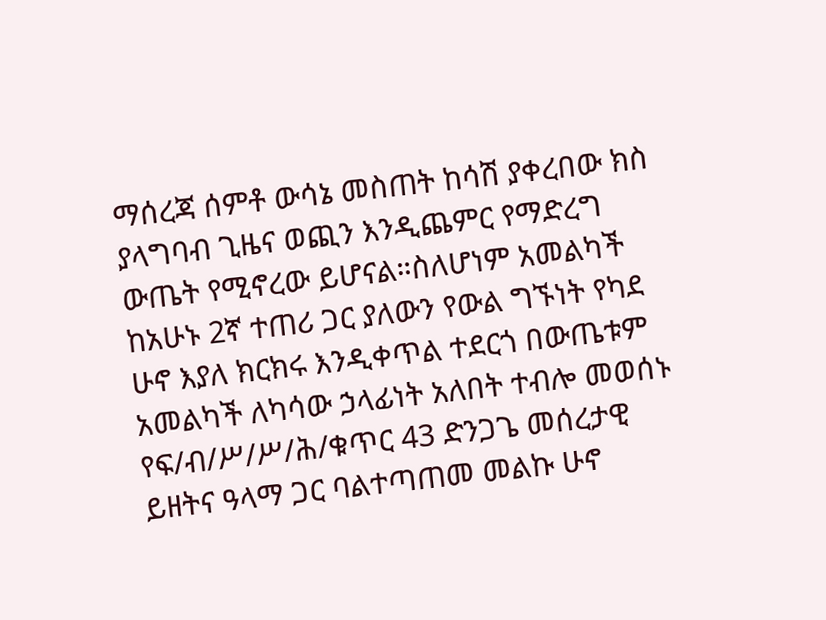ማሰረጃ ሰምቶ ውሳኔ መስጠት ከሳሽ ያቀረበው ክስ ያላግባብ ጊዜና ወጪን እንዲጨምር የማድረግ ውጤት የሚኖረው ይሆናል።ስለሆነም አመልካች ከአሁኑ 2ኛ ተጠሪ ጋር ያለውን የውል ግኙነት የካደ ሁኖ እያለ ክርክሩ እንዲቀጥል ተደርጎ በውጤቱም አመልካች ለካሳው ኃላፊነት አለበት ተብሎ መወሰኑ የፍ/ብ/ሥ/ሥ/ሕ/ቁጥር 43 ድንጋጌ መሰረታዊ ይዘትና ዓላማ ጋር ባልተጣጠመ መልኩ ሁኖ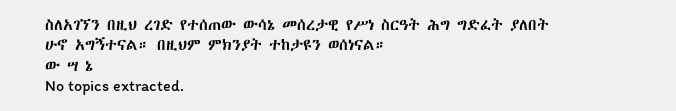ስለአገኘን በዚህ ረገድ የተሰጠው ውሳኔ መሰረታዊ የሥነ ስርዓት ሕግ ግድፈት ያለበት ሁኖ አግኝተናል። በዚህም ምክንያት ተከታዩን ወሰነናል።
ው ሣ ኔ
No topics extracted.